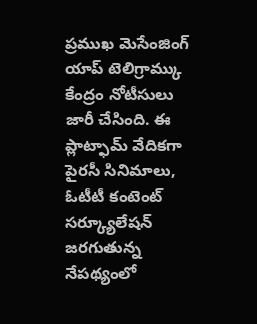ప్రముఖ మెసేంజింగ్ యాప్ టెలిగ్రామ్కు కేంద్రం నోటీసులు జారీ చేసింది. ఈ ప్లాట్ఫామ్ వేదికగా పైరసీ సినిమాలు, ఓటీటీ కంటెంట్ సర్క్యూలేషన్ జరగుతున్న నేపథ్యంలో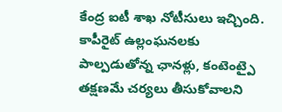కేంద్ర ఐటీ శాఖ నోటీసులు ఇచ్చింది. కాపీరైట్ ఉల్లంఘనలకు పాల్పడుతోన్న ఛానళ్లు, కంటెంట్పై తక్షణమే చర్యలు తీసుకోవాలని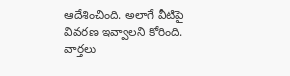ఆదేశించింది. అలాగే వీటిపై వివరణ ఇవ్వాలని కోరింది.
వార్తలు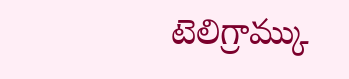టెలిగ్రామ్కు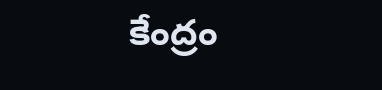కేంద్రం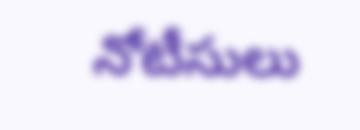నోటీసులు